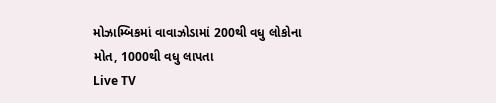મોઝામ્બિકમાં વાવાઝોડામાં 200થી વધુ લોકોના મોત, 1000થી વધુ લાપતા
Live TV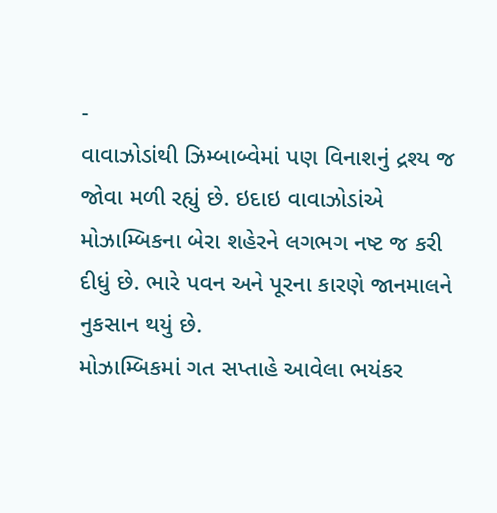-
વાવાઝોડાંથી ઝિમ્બાબ્વેમાં પણ વિનાશનું દ્રશ્ય જ જોવા મળી રહ્યું છે. ઇદાઇ વાવાઝોડાંએ મોઝામ્બિકના બેરા શહેરને લગભગ નષ્ટ જ કરી દીધું છે. ભારે પવન અને પૂરના કારણે જાનમાલને નુકસાન થયું છે.
મોઝામ્બિકમાં ગત સપ્તાહે આવેલા ભયંકર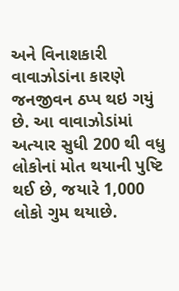અને વિનાશકારી વાવાઝોડાંના કારણે જનજીવન ઠપ્પ થઇ ગયું છે. આ વાવાઝોડાંમાં અત્યાર સુધી 200 થી વધુ લોકોનાં મોત થયાની પુષ્ટિ થઈ છે, જયારે 1,000 લોકો ગુમ થયાછે.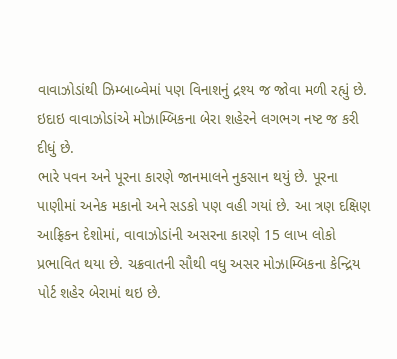વાવાઝોડાંથી ઝિમ્બાબ્વેમાં પણ વિનાશનું દ્રશ્ય જ જોવા મળી રહ્યું છે. ઇદાઇ વાવાઝોડાંએ મોઝામ્બિકના બેરા શહેરને લગભગ નષ્ટ જ કરી દીધું છે.
ભારે પવન અને પૂરના કારણે જાનમાલને નુકસાન થયું છે. પૂરના પાણીમાં અનેક મકાનો અને સડકો પણ વહી ગયાં છે. આ ત્રણ દક્ષિણ આફ્રિકન દેશોમાં, વાવાઝોડાંની અસરના કારણે 15 લાખ લોકો પ્રભાવિત થયા છે. ચક્રવાતની સૌથી વધુ અસર મોઝામ્બિકના કેન્દ્રિય પોર્ટ શહેર બેરામાં થઇ છે.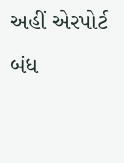અહીં એરપોર્ટ બંધ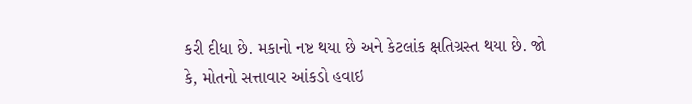કરી દીધા છે. મકાનો નષ્ટ થયા છે અને કેટલાંક ક્ષતિગ્રસ્ત થયા છે. જો કે, મોતનો સત્તાવાર આંકડો હવાઇ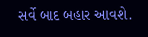સર્વે બાદ બહાર આવશે.